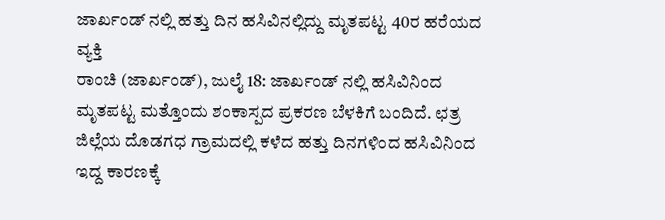ಜಾರ್ಖಂಡ್ ನಲ್ಲಿ ಹತ್ತು ದಿನ ಹಸಿವಿನಲ್ಲಿದ್ದು ಮೃತಪಟ್ಟ 40ರ ಹರೆಯದ ವ್ಯಕ್ತಿ
ರಾಂಚಿ (ಜಾರ್ಖಂಡ್), ಜುಲೈ 18: ಜಾರ್ಖಂಡ್ ನಲ್ಲಿ ಹಸಿವಿನಿಂದ ಮೃತಪಟ್ಟ ಮತ್ತೊಂದು ಶಂಕಾಸ್ಪದ ಪ್ರಕರಣ ಬೆಳಕಿಗೆ ಬಂದಿದೆ. ಛತ್ರ ಜಿಲ್ಲೆಯ ದೊಡಗಧ ಗ್ರಾಮದಲ್ಲಿ ಕಳೆದ ಹತ್ತು ದಿನಗಳಿಂದ ಹಸಿವಿನಿಂದ ಇದ್ದ ಕಾರಣಕ್ಕೆ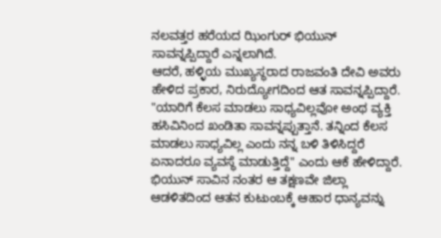ನಲವತ್ತರ ಹರೆಯದ ಝಿಂಗುರ್ ಭಿಯುನ್ ಸಾವನ್ನಪ್ಪಿದ್ದಾರೆ ಎನ್ನಲಾಗಿದೆ.
ಆದರೆ, ಹಳ್ಳಿಯ ಮುಖ್ಯಸ್ಥರಾದ ರಾಜವಂತಿ ದೇವಿ ಅವರು ಹೇಳಿದ ಪ್ರಕಾರ, ನಿರುದ್ಯೋಗದಿಂದ ಆತ ಸಾವನ್ನಪ್ಪಿದ್ದಾರೆ. "ಯಾರಿಗೆ ಕೆಲಸ ಮಾಡಲು ಸಾಧ್ಯವಿಲ್ಲವೋ ಅಂಥ ವ್ಯಕ್ತಿ ಹಸಿವಿನಿಂದ ಖಂಡಿತಾ ಸಾವನ್ನಪ್ಪುತ್ತಾನೆ. ತನ್ನಿಂದ ಕೆಲಸ ಮಾಡಲು ಸಾಧ್ಯವಿಲ್ಲ ಎಂದು ನನ್ನ ಬಳಿ ತಿಳಿಸಿದ್ದರೆ ಏನಾದರೂ ವ್ಯವಸ್ಥೆ ಮಾಡುತ್ತಿದ್ದೆ" ಎಂದು ಆಕೆ ಹೇಳಿದ್ದಾರೆ.
ಭಿಯುನ್ ಸಾವಿನ ನಂತರ ಆ ತಕ್ಷಣವೇ ಜಿಲ್ಲಾ ಆಡಳಿತದಿಂದ ಆತನ ಕುಟುಂಬಕ್ಕೆ ಆಹಾರ ಧಾನ್ಯವನ್ನು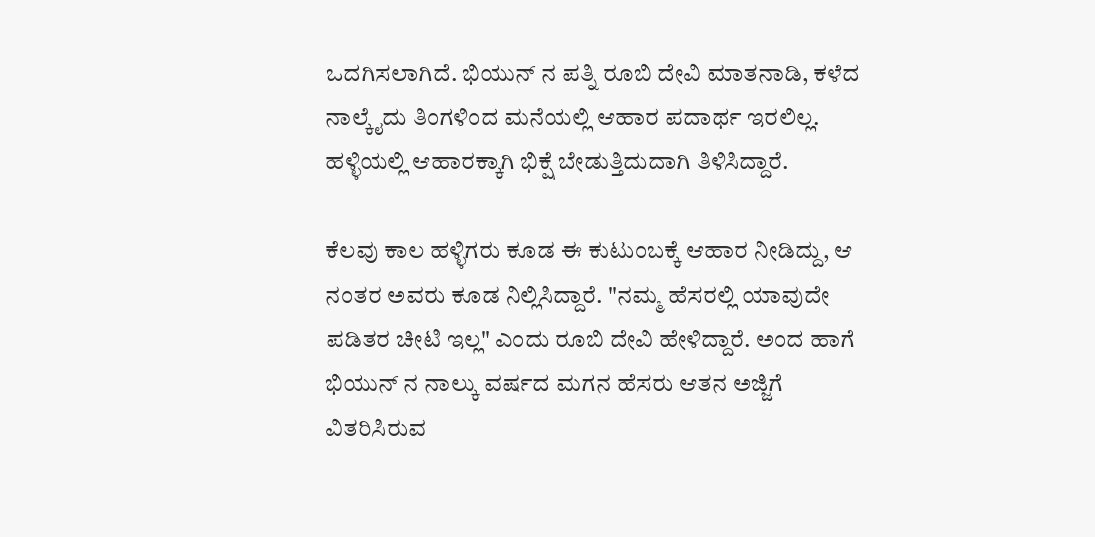ಒದಗಿಸಲಾಗಿದೆ. ಭಿಯುನ್ ನ ಪತ್ನಿ ರೂಬಿ ದೇವಿ ಮಾತನಾಡಿ, ಕಳೆದ ನಾಲ್ಕೈದು ತಿಂಗಳಿಂದ ಮನೆಯಲ್ಲಿ ಆಹಾರ ಪದಾರ್ಥ ಇರಲಿಲ್ಲ. ಹಳ್ಳಿಯಲ್ಲಿ ಆಹಾರಕ್ಕಾಗಿ ಭಿಕ್ಷೆ ಬೇಡುತ್ತಿದುದಾಗಿ ತಿಳಿಸಿದ್ದಾರೆ.

ಕೆಲವು ಕಾಲ ಹಳ್ಳಿಗರು ಕೂಡ ಈ ಕುಟುಂಬಕ್ಕೆ ಆಹಾರ ನೀಡಿದ್ದು, ಆ ನಂತರ ಅವರು ಕೂಡ ನಿಲ್ಲಿಸಿದ್ದಾರೆ. "ನಮ್ಮ ಹೆಸರಲ್ಲಿ ಯಾವುದೇ ಪಡಿತರ ಚೀಟಿ ಇಲ್ಲ" ಎಂದು ರೂಬಿ ದೇವಿ ಹೇಳಿದ್ದಾರೆ. ಅಂದ ಹಾಗೆ ಭಿಯುನ್ ನ ನಾಲ್ಕು ವರ್ಷದ ಮಗನ ಹೆಸರು ಆತನ ಅಜ್ಜಿಗೆ ವಿತರಿಸಿರುವ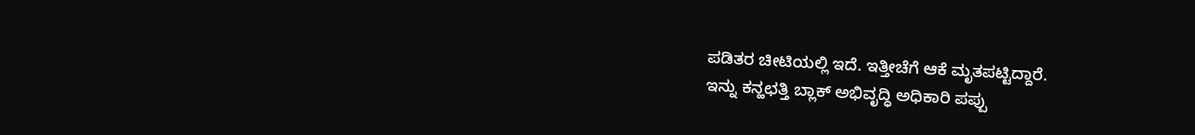ಪಡಿತರ ಚೀಟಿಯಲ್ಲಿ ಇದೆ. ಇತ್ತೀಚೆಗೆ ಆಕೆ ಮೃತಪಟ್ಟಿದ್ದಾರೆ.
ಇನ್ನು ಕನ್ಹಛತ್ತಿ ಬ್ಲಾಕ್ ಅಭಿವೃದ್ಧಿ ಅಧಿಕಾರಿ ಪಪ್ಪು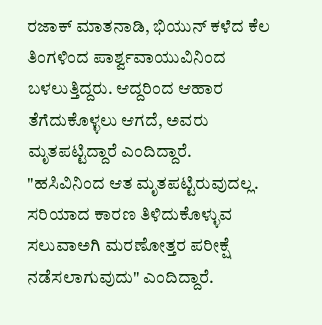ರಜಾಕ್ ಮಾತನಾಡಿ, ಭಿಯುನ್ ಕಳೆದ ಕೆಲ ತಿಂಗಳಿಂದ ಪಾರ್ಶ್ವವಾಯುವಿನಿಂದ ಬಳಲುತ್ತಿದ್ದರು. ಆದ್ದರಿಂದ ಆಹಾರ ತೆಗೆದುಕೊಳ್ಳಲು ಆಗದೆ, ಅವರು ಮೃತಪಟ್ಟಿದ್ದಾರೆ ಎಂದಿದ್ದಾರೆ.
"ಹಸಿವಿನಿಂದ ಆತ ಮೃತಪಟ್ಟಿರುವುದಲ್ಲ. ಸರಿಯಾದ ಕಾರಣ ತಿಳಿದುಕೊಳ್ಳುವ ಸಲುವಾಅಗಿ ಮರಣೋತ್ತರ ಪರೀಕ್ಷೆ ನಡೆಸಲಾಗುವುದು" ಎಂದಿದ್ದಾರೆ.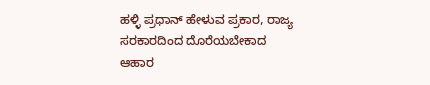ಹಳ್ಳಿ ಪ್ರಧಾನ್ ಹೇಳುವ ಪ್ರಕಾರ, ರಾಜ್ಯ ಸರಕಾರದಿಂದ ದೊರೆಯಬೇಕಾದ ಆಹಾರ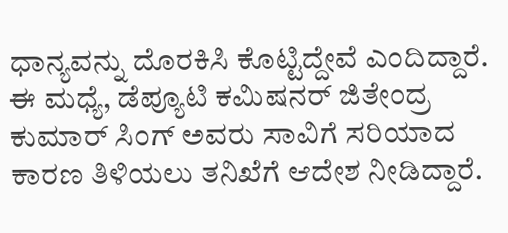ಧಾನ್ಯವನ್ನು ದೊರಕಿಸಿ ಕೊಟ್ಟಿದ್ದೇವೆ ಎಂದಿದ್ದಾರೆ. ಈ ಮಧ್ಯೆ, ಡೆಪ್ಯೂಟಿ ಕಮಿಷನರ್ ಜಿತೇಂದ್ರ ಕುಮಾರ್ ಸಿಂಗ್ ಅವರು ಸಾವಿಗೆ ಸರಿಯಾದ ಕಾರಣ ತಿಳಿಯಲು ತನಿಖೆಗೆ ಆದೇಶ ನೀಡಿದ್ದಾರೆ.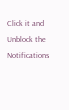Click it and Unblock the Notifications